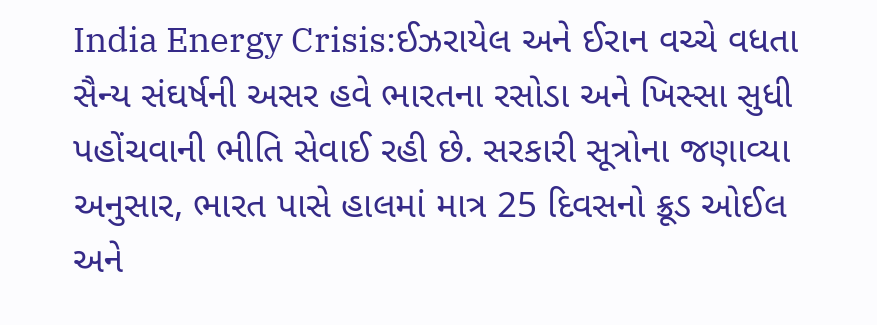India Energy Crisis:ઈઝરાયેલ અને ઈરાન વચ્ચે વધતા સૈન્ય સંઘર્ષની અસર હવે ભારતના રસોડા અને ખિસ્સા સુધી પહોંચવાની ભીતિ સેવાઈ રહી છે. સરકારી સૂત્રોના જણાવ્યા અનુસાર, ભારત પાસે હાલમાં માત્ર 25 દિવસનો ક્રૂડ ઓઈલ અને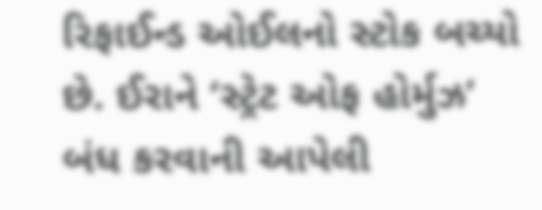રિફાઈન્ડ ઓઈલનો સ્ટોક બચ્યો છે. ઈરાને ‘સ્ટ્રેટ ઓફ હોર્મુઝ’ બંધ કરવાની આપેલી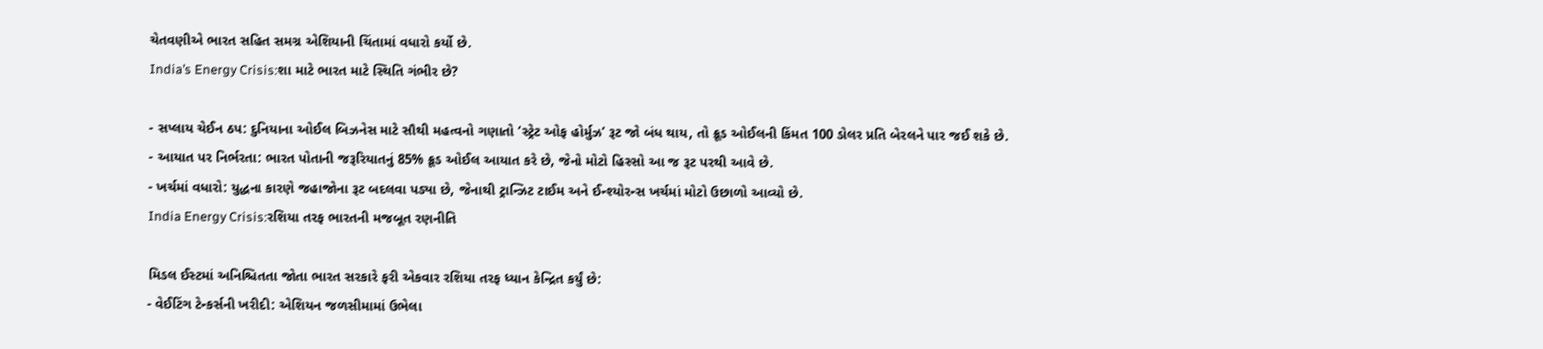ચેતવણીએ ભારત સહિત સમગ્ર એશિયાની ચિંતામાં વધારો કર્યો છે.
India’s Energy Crisis:શા માટે ભારત માટે સ્થિતિ ગંભીર છે?

- સપ્લાય ચેઈન ઠપ: દુનિયાના ઓઈલ બિઝનેસ માટે સૌથી મહત્વનો ગણાતો ‘સ્ટ્રેટ ઓફ હોર્મુઝ’ રૂટ જો બંધ થાય, તો ક્રૂડ ઓઈલની કિંમત 100 ડોલર પ્રતિ બેરલને પાર જઈ શકે છે.
- આયાત પર નિર્ભરતા: ભારત પોતાની જરૂરિયાતનું 85% ક્રૂડ ઓઈલ આયાત કરે છે, જેનો મોટો હિસ્સો આ જ રૂટ પરથી આવે છે.
- ખર્ચમાં વધારો: યુદ્ધના કારણે જહાજોના રૂટ બદલવા પડ્યા છે, જેનાથી ટ્રાન્ઝિટ ટાઈમ અને ઈન્શ્યોરન્સ ખર્ચમાં મોટો ઉછાળો આવ્યો છે.
India Energy Crisis:રશિયા તરફ ભારતની મજબૂત રણનીતિ

મિડલ ઈસ્ટમાં અનિશ્ચિતતા જોતા ભારત સરકારે ફરી એકવાર રશિયા તરફ ધ્યાન કેન્દ્રિત કર્યું છે:
- વેઈટિંગ ટેન્કર્સની ખરીદી: એશિયન જળસીમામાં ઉભેલા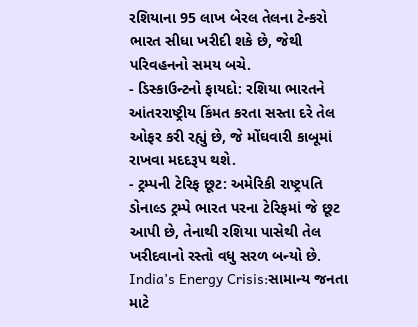રશિયાના 95 લાખ બેરલ તેલના ટેન્કરો ભારત સીધા ખરીદી શકે છે, જેથી પરિવહનનો સમય બચે.
- ડિસ્કાઉન્ટનો ફાયદો: રશિયા ભારતને આંતરરાષ્ટ્રીય કિંમત કરતા સસ્તા દરે તેલ ઓફર કરી રહ્યું છે, જે મોંઘવારી કાબૂમાં રાખવા મદદરૂપ થશે.
- ટ્રમ્પની ટેરિફ છૂટ: અમેરિકી રાષ્ટ્રપતિ ડોનાલ્ડ ટ્રમ્પે ભારત પરના ટેરિફમાં જે છૂટ આપી છે, તેનાથી રશિયા પાસેથી તેલ ખરીદવાનો રસ્તો વધુ સરળ બન્યો છે.
India’s Energy Crisis:સામાન્ય જનતા માટે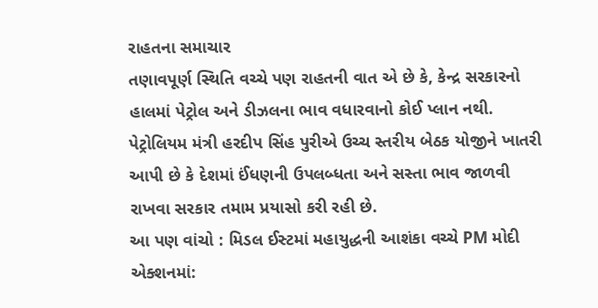રાહતના સમાચાર
તણાવપૂર્ણ સ્થિતિ વચ્ચે પણ રાહતની વાત એ છે કે, કેન્દ્ર સરકારનો હાલમાં પેટ્રોલ અને ડીઝલના ભાવ વધારવાનો કોઈ પ્લાન નથી. પેટ્રોલિયમ મંત્રી હરદીપ સિંહ પુરીએ ઉચ્ચ સ્તરીય બેઠક યોજીને ખાતરી આપી છે કે દેશમાં ઈંધણની ઉપલબ્ધતા અને સસ્તા ભાવ જાળવી રાખવા સરકાર તમામ પ્રયાસો કરી રહી છે.
આ પણ વાંચો : મિડલ ઈસ્ટમાં મહાયુદ્ધની આશંકા વચ્ચે PM મોદી એક્શનમાં: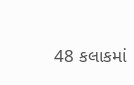48 કલાકમાં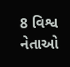8 વિશ્વ નેતાઓ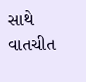સાથે વાતચીત